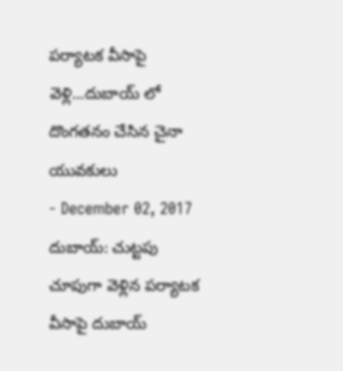పర్యాటక వీసాపై వెళ్లి...దుబాయ్ లో దొంగతనం చేసిన చైనా యువకులు
- December 02, 2017
దుబాయ్: చుట్టపు చూపుగా వెళ్లిన పర్యాటక వీసాపై దుబాయ్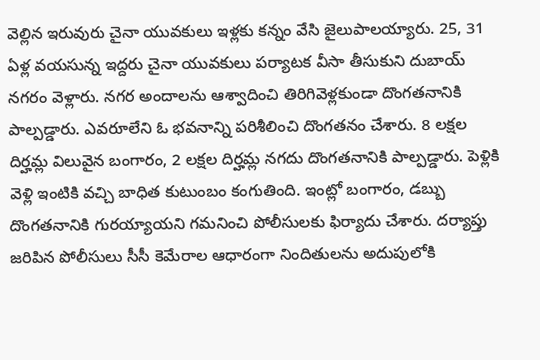వెల్లిన ఇరువురు చైనా యువకులు ఇళ్లకు కన్నం వేసి జైలుపాలయ్యారు. 25, 31 ఏళ్ల వయసున్న ఇద్దరు చైనా యువకులు పర్యాటక వీసా తీసుకుని దుబాయ్ నగరం వెళ్లారు. నగర అందాలను ఆశ్వాదించి తిరిగివెళ్లకుండా దొంగతనానికి పాల్పడ్డారు. ఎవరూలేని ఓ భవనాన్ని పరిశీలించి దొంగతనం చేశారు. 8 లక్షల దిర్హమ్ల విలువైన బంగారం, 2 లక్షల దిర్హమ్ల నగదు దొంగతనానికి పాల్పడ్డారు. పెళ్లికి వెళ్లి ఇంటికి వచ్చి బాధిత కుటుంబం కంగుతింది. ఇంట్లో బంగారం, డబ్బు దొంగతనానికి గురయ్యాయని గమనించి పోలీసులకు ఫిర్యాదు చేశారు. దర్యాప్తు జరిపిన పోలీసులు సీసీ కెమేరాల ఆధారంగా నిందితులను అదుపులోకి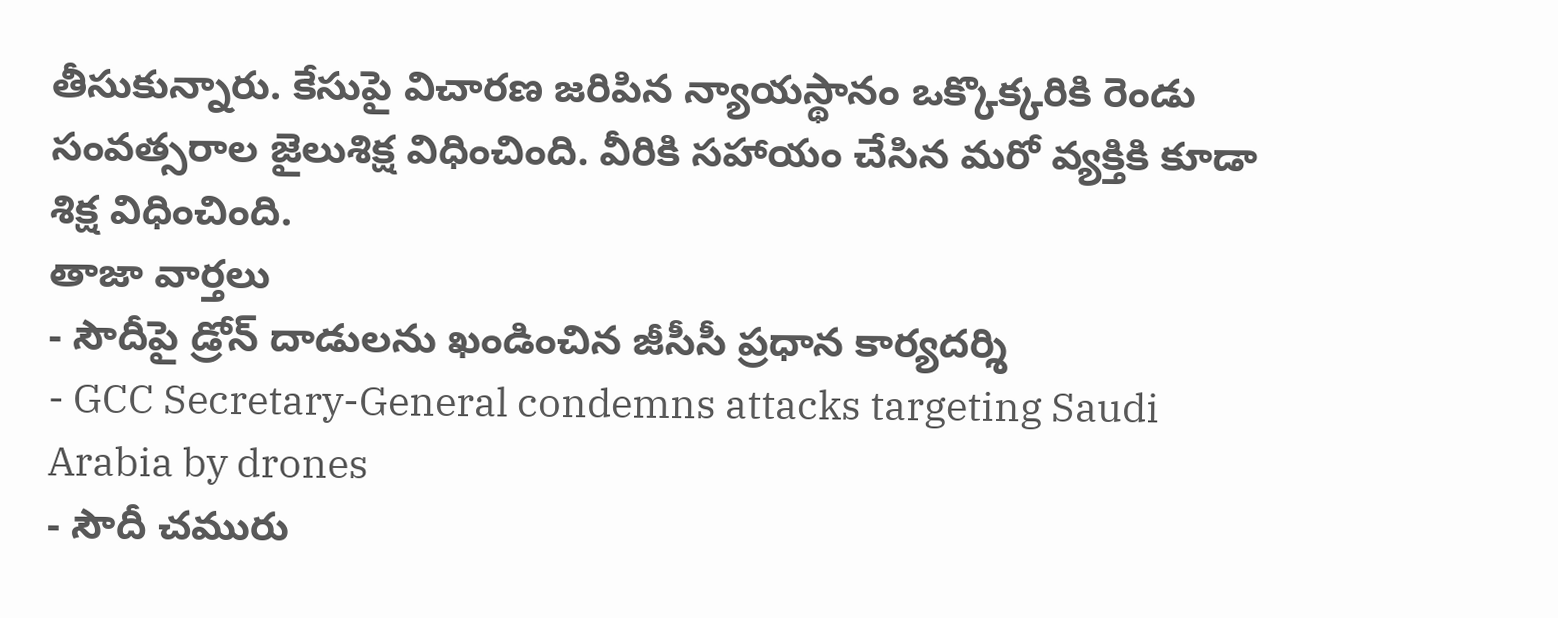తీసుకున్నారు. కేసుపై విచారణ జరిపిన న్యాయస్థానం ఒక్కొక్కరికి రెండు సంవత్సరాల జైలుశిక్ష విధించింది. వీరికి సహాయం చేసిన మరో వ్యక్తికి కూడా శిక్ష విధించింది.
తాజా వార్తలు
- సౌదీపై డ్రోన్ దాడులను ఖండించిన జీసీసీ ప్రధాన కార్యదర్శి
- GCC Secretary-General condemns attacks targeting Saudi Arabia by drones
- సౌదీ చమురు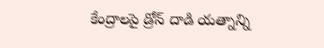కేంద్రాలపై డ్రోన్ దాడి యత్నాన్ని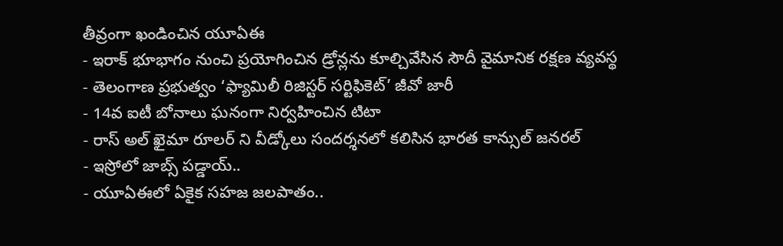తీవ్రంగా ఖండించిన యూఏఈ
- ఇరాక్ భూభాగం నుంచి ప్రయోగించిన డ్రోన్లను కూల్చివేసిన సౌదీ వైమానిక రక్షణ వ్యవస్థ
- తెలంగాణ ప్రభుత్వం ‘ఫ్యామిలీ రిజిస్టర్ సర్టిఫికెట్’ జీవో జారీ
- 14వ ఐటీ బోనాలు ఘనంగా నిర్వహించిన టిటా
- రాస్ అల్ ఖైమా రూలర్ ని వీడ్కోలు సందర్శనలో కలిసిన భారత కాన్సుల్ జనరల్
- ఇస్రోలో జాబ్స్ పడ్డాయ్..
- యూఏఈలో ఏకైక సహజ జలపాతం..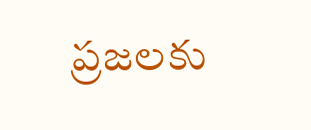ప్రజలకు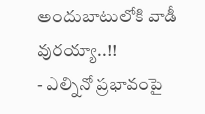అందుబాటులోకి వాడీ వురయ్యా..!!
- ఎల్నినో ప్రభావంపై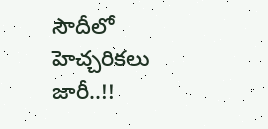సౌదీలో హెచ్చరికలు జారీ..!!